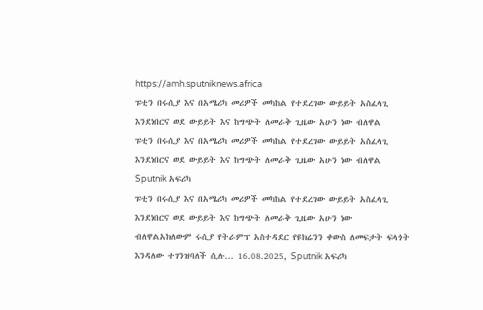https://amh.sputniknews.africa
ፑቲን በሩሲያ እና በአሜሪካ መሪዎች መካከል የተደረገው ውይይት አስፈላጊ እንደነበርና ወደ ውይይት እና ከግጭት ለመራቅ ጊዜው አሁን ነው ብለዋል
ፑቲን በሩሲያ እና በአሜሪካ መሪዎች መካከል የተደረገው ውይይት አስፈላጊ እንደነበርና ወደ ውይይት እና ከግጭት ለመራቅ ጊዜው አሁን ነው ብለዋል
Sputnik አፍሪካ
ፑቲን በሩሲያ እና በአሜሪካ መሪዎች መካከል የተደረገው ውይይት አስፈላጊ እንደነበርና ወደ ውይይት እና ከግጭት ለመራቅ ጊዜው አሁን ነው ብለዋልአክለውም ሩሲያ የትራምፕ አስተዳደር የዩክሬንን ቀውስ ለመፍታት ፍላጎት እንዳለው ተገንዝባለች ሲሉ... 16.08.2025, Sputnik አፍሪካ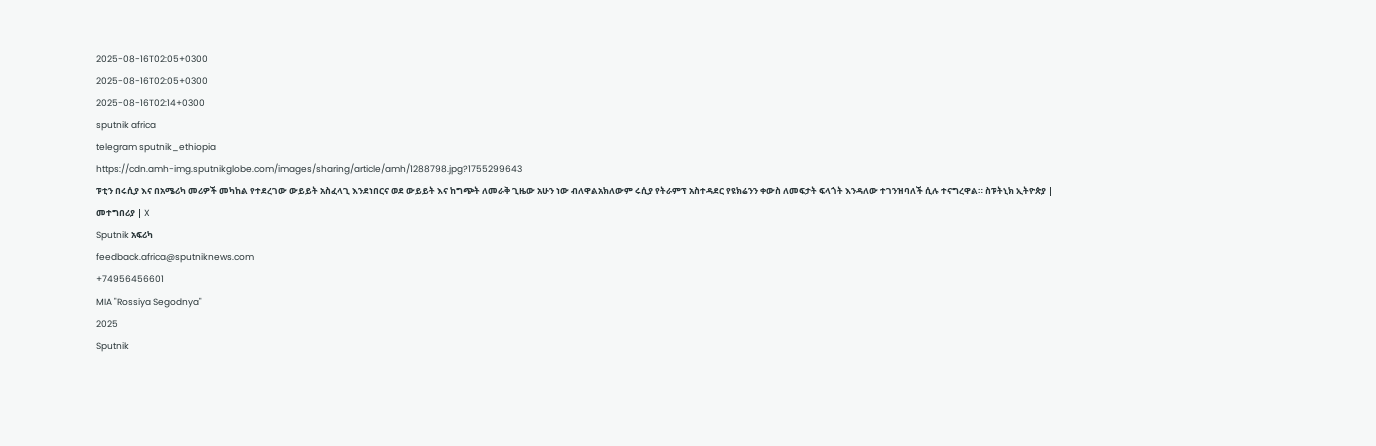2025-08-16T02:05+0300
2025-08-16T02:05+0300
2025-08-16T02:14+0300
sputnik africa
telegram sputnik_ethiopia
https://cdn.amh-img.sputnikglobe.com/images/sharing/article/amh/1288798.jpg?1755299643
ፑቲን በሩሲያ እና በአሜሪካ መሪዎች መካከል የተደረገው ውይይት አስፈላጊ እንደነበርና ወደ ውይይት እና ከግጭት ለመራቅ ጊዜው አሁን ነው ብለዋልአክለውም ሩሲያ የትራምፕ አስተዳደር የዩክሬንን ቀውስ ለመፍታት ፍላጎት እንዳለው ተገንዝባለች ሲሉ ተናግረዋል። ስፑትኒክ ኢትዮጵያ | መተግበሪያ | X
Sputnik አፍሪካ
feedback.africa@sputniknews.com
+74956456601
MIA "Rossiya Segodnya"
2025
Sputnik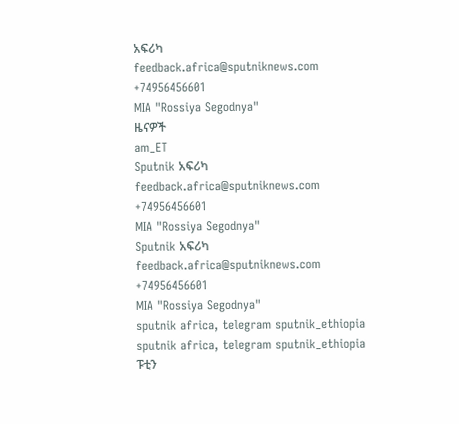አፍሪካ
feedback.africa@sputniknews.com
+74956456601
MIA "Rossiya Segodnya"
ዜናዎች
am_ET
Sputnik አፍሪካ
feedback.africa@sputniknews.com
+74956456601
MIA "Rossiya Segodnya"
Sputnik አፍሪካ
feedback.africa@sputniknews.com
+74956456601
MIA "Rossiya Segodnya"
sputnik africa, telegram sputnik_ethiopia
sputnik africa, telegram sputnik_ethiopia
ፑቲን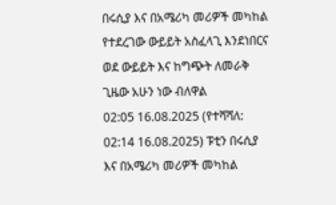በሩሲያ እና በአሜሪካ መሪዎች መካከል የተደረገው ውይይት አስፈላጊ እንደነበርና ወደ ውይይት እና ከግጭት ለመራቅ ጊዜው አሁን ነው ብለዋል
02:05 16.08.2025 (የተሻሻለ: 02:14 16.08.2025) ፑቲን በሩሲያ እና በአሜሪካ መሪዎች መካከል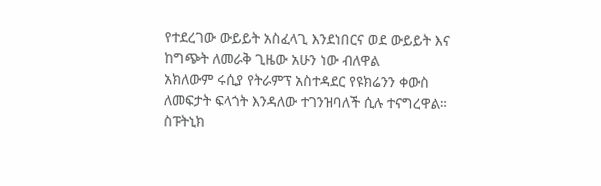የተደረገው ውይይት አስፈላጊ እንደነበርና ወደ ውይይት እና ከግጭት ለመራቅ ጊዜው አሁን ነው ብለዋል
አክለውም ሩሲያ የትራምፕ አስተዳደር የዩክሬንን ቀውስ ለመፍታት ፍላጎት እንዳለው ተገንዝባለች ሲሉ ተናግረዋል።
ስፑትኒክ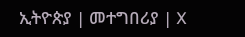ኢትዮጵያ | መተግበሪያ | X